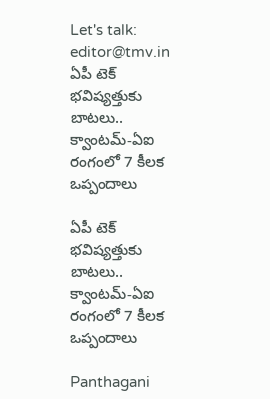Let's talk: editor@tmv.in
ఏపీ టెక్ భవిష్యత్తుకు బాటలు.. క్వాంటమ్-ఏఐ రంగంలో 7 కీలక ఒప్పందాలు

ఏపీ టెక్ భవిష్యత్తుకు బాటలు.. క్వాంటమ్-ఏఐ రంగంలో 7 కీలక ఒప్పందాలు

Panthagani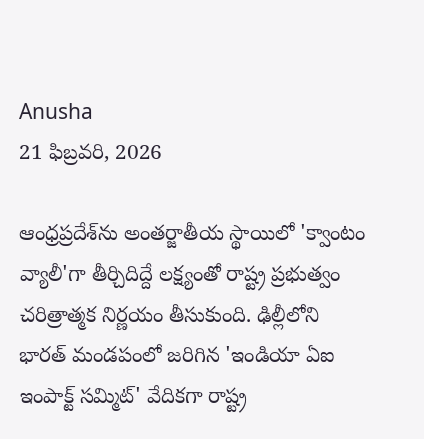Anusha
21 ఫిబ్రవరి, 2026

ఆంధ్రప్రదేశ్‌ను అంతర్జాతీయ స్థాయిలో 'క్వాంటం వ్యాలీ'గా తీర్చిదిద్దే లక్ష్యంతో రాష్ట్ర ప్రభుత్వం చరిత్రాత్మక నిర్ణయం తీసుకుంది. ఢిల్లీలోని భారత్ మండపంలో జరిగిన 'ఇండియా ఏఐ ఇంపాక్ట్ సమ్మిట్' వేదికగా రాష్ట్ర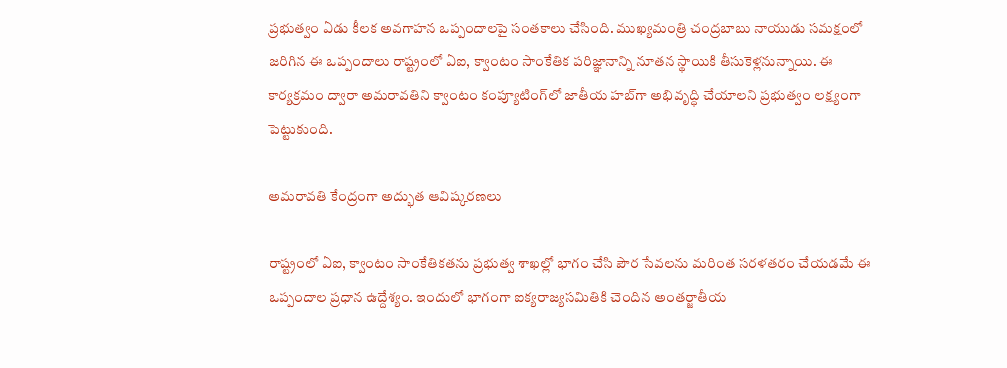ప్రభుత్వం ఏడు కీలక అవగాహన ఒప్పందాలపై సంతకాలు చేసింది. ముఖ్యమంత్రి చంద్రబాబు నాయుడు సమక్షంలో జరిగిన ఈ ఒప్పందాలు రాష్ట్రంలో ఏఐ, క్వాంటం సాంకేతిక పరిజ్ఞానాన్ని నూతన స్థాయికి తీసుకెళ్లనున్నాయి. ఈ కార్యక్రమం ద్వారా అమరావతిని క్వాంటం కంప్యూటింగ్‌లో జాతీయ హబ్‌గా అభివృద్ధి చేయాలని ప్రభుత్వం లక్ష్యంగా పెట్టుకుంది.

అమరావతి కేంద్రంగా అద్భుత ఆవిష్కరణలు

రాష్ట్రంలో ఏఐ, క్వాంటం సాంకేతికతను ప్రభుత్వ శాఖల్లో భాగం చేసి పౌర సేవలను మరింత సరళతరం చేయడమే ఈ ఒప్పందాల ప్రధాన ఉద్దేశ్యం. ఇందులో భాగంగా ఐక్యరాజ్యసమితికి చెందిన అంతర్జాతీయ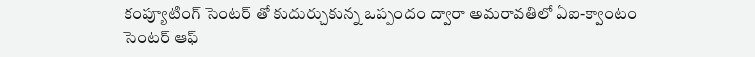కంప్యూటింగ్ సెంటర్ తో కుదుర్చుకున్న ఒప్పందం ద్వారా అమరావతిలో ఏఐ-క్వాంటం సెంటర్ ఆఫ్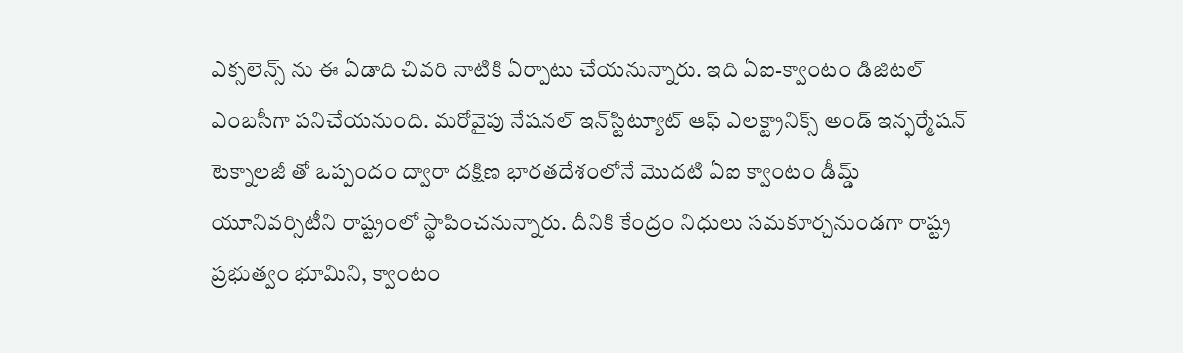ఎక్సలెన్స్ ను ఈ ఏడాది చివరి నాటికి ఏర్పాటు చేయనున్నారు. ఇది ఏఐ-క్వాంటం డిజిటల్ ఎంబసీగా పనిచేయనుంది. మరోవైపు నేషనల్ ఇన్‌స్టిట్యూట్ ఆఫ్ ఎలక్ట్రానిక్స్ అండ్ ఇన్ఫర్మేషన్ టెక్నాలజీ తో ఒప్పందం ద్వారా దక్షిణ భారతదేశంలోనే మొదటి ఏఐ క్వాంటం డీమ్డ్ యూనివర్సిటీని రాష్ట్రంలో స్థాపించనున్నారు. దీనికి కేంద్రం నిధులు సమకూర్చనుండగా రాష్ట్ర ప్రభుత్వం భూమిని, క్వాంటం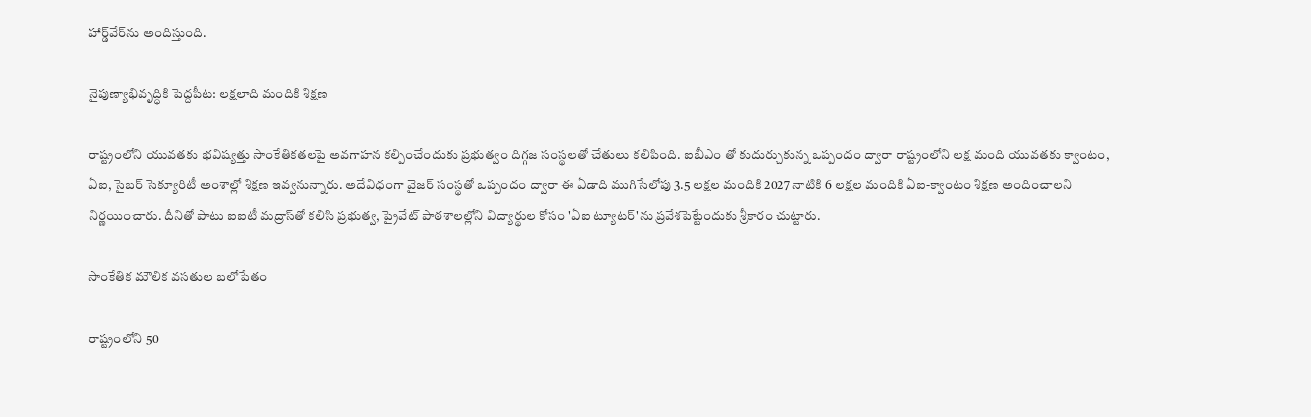హార్డ్‌వేర్‌ను అందిస్తుంది.

నైపుణ్యాభివృద్ధికి పెద్దపీట: లక్షలాది మందికి శిక్షణ

రాష్ట్రంలోని యువతకు భవిష్యత్తు సాంకేతికతలపై అవగాహన కల్పించేందుకు ప్రభుత్వం దిగ్గజ సంస్థలతో చేతులు కలిపింది. ఐబీఎం తో కుదుర్చుకున్న ఒప్పందం ద్వారా రాష్ట్రంలోని లక్ష మంది యువతకు క్వాంటం, ఏఐ, సైబర్ సెక్యూరిటీ అంశాల్లో శిక్షణ ఇవ్వనున్నారు. అదేవిధంగా వైజర్ సంస్థతో ఒప్పందం ద్వారా ఈ ఏడాది ముగిసేలోపు 3.5 లక్షల మందికి 2027 నాటికి 6 లక్షల మందికి ఏఐ-క్వాంటం శిక్షణ అందించాలని నిర్ణయించారు. దీనితో పాటు ఐఐటీ మద్రాస్‌తో కలిసి ప్రభుత్వ, ప్రైవేట్ పాఠశాలల్లోని విద్యార్థుల కోసం 'ఏఐ ట్యూటర్'ను ప్రవేశపెట్టేందుకు శ్రీకారం చుట్టారు.

సాంకేతిక మౌలిక వసతుల బలోపేతం

రాష్ట్రంలోని 50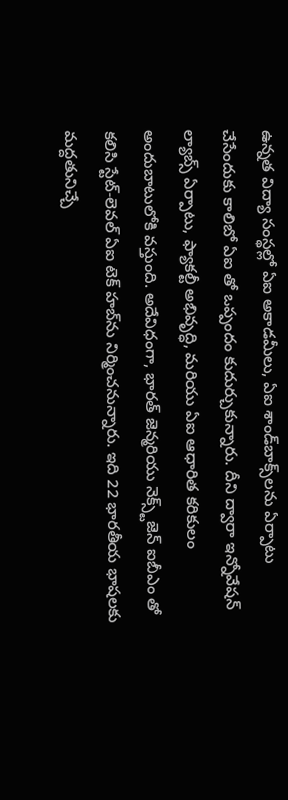ఉన్నత విద్యా సంస్థల్లో ఏఐ అకాడమీలు, ఏఐ శాండ్‌బాక్స్‌లను ఏర్పాటు చేసేందుకు కాలిబో ఏఐ తో ఒప్పందం కుదుర్చుకున్నారు. దీని ద్వారా ఇన్నోవేషన్ ల్యాబ్స్ ఏర్పాటు, ఫ్యాకల్టీ అభివృద్ధి, మరియు ఏఐ ఆధారిత కరికులం అందుబాటులోకి వస్తుంది. అదేవిధంగా, భారత్ జెన్మరియు నెక్స్ట్‌జెన్ ఐబీఎం తో కలిసి స్టేట్-లెవల్ ఏఐ టెక్ హబ్‌ను నిర్మించనున్నారు. ఇది 22 భారతీయ భాషలకు మద్దతునిచ్చే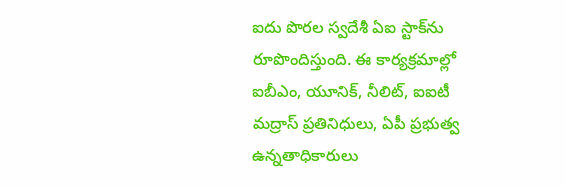ఐదు పొరల స్వదేశీ ఏఐ స్టాక్‌ను రూపొందిస్తుంది. ఈ కార్యక్రమాల్లో ఐబీఎం, యూనిక్, నీలిట్, ఐఐటీ మద్రాస్ ప్రతినిధులు, ఏపీ ప్రభుత్వ ఉన్నతాధికారులు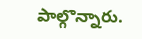పాల్గొన్నారు.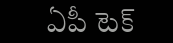ఏపీ టెక్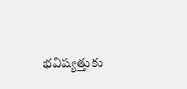భవిష్యత్తుకు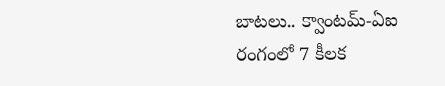బాటలు.. క్వాంటమ్-ఏఐ రంగంలో 7 కీలక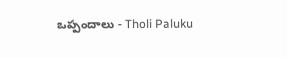ఒప్పందాలు - Tholi Paluku